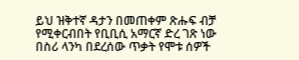ይህ ዝቅተኛ ዳታን በመጠቀም ጽሑፍ ብቻ የሚቀርብበት የቢቢሲ አማርኛ ድረ ገጽ ነው
በስሪ ላንካ በደረሰው ጥቃት የሞቱ ሰዎች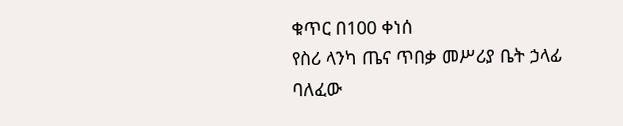ቁጥር በ100 ቀነሰ
የስሪ ላንካ ጤና ጥበቃ መሥሪያ ቤት ኃላፊ ባለፈው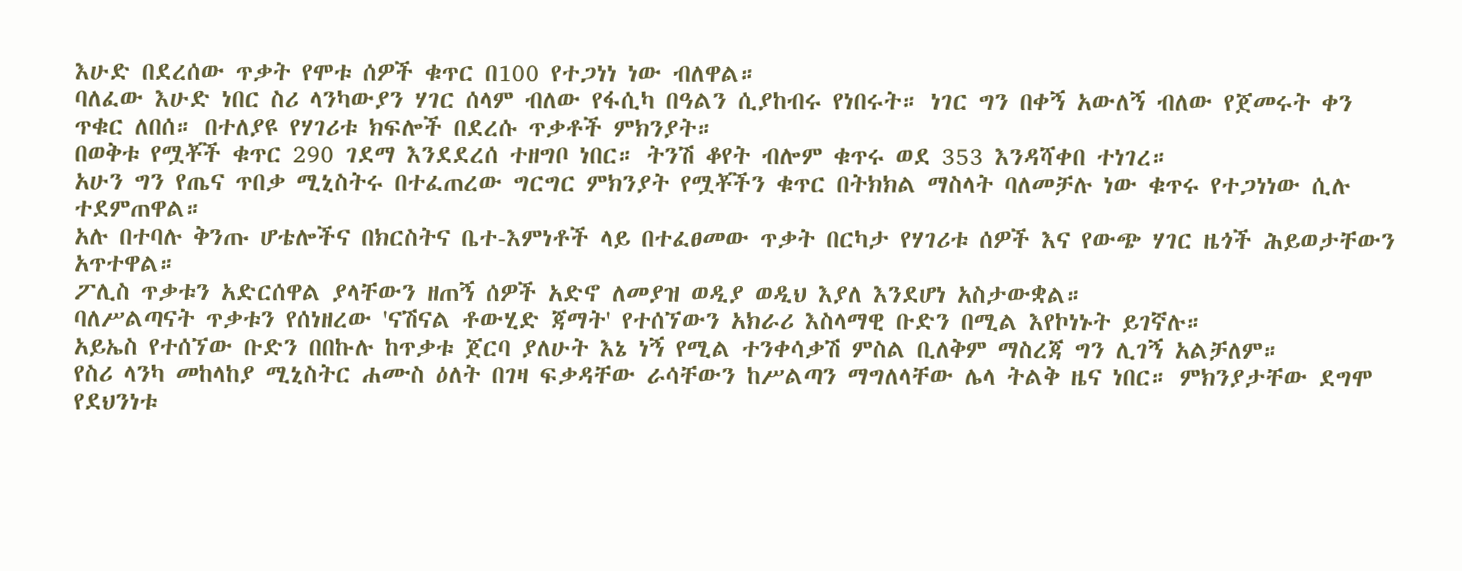እሁድ በደረሰው ጥቃት የሞቱ ሰዎች ቁጥር በ100 የተጋነነ ነው ብለዋል።
ባለፈው እሁድ ነበር ስሪ ላንካውያን ሃገር ሰላም ብለው የፋሲካ በዓልን ሲያከብሩ የነበሩት። ነገር ግን በቀኝ አውለኝ ብለው የጀመሩት ቀን ጥቁር ለበሰ። በተለያዩ የሃገሪቱ ክፍሎች በደረሱ ጥቃቶች ምክንያት።
በወቅቱ የሟቾች ቁጥር 290 ገደማ እንደደረሰ ተዘግቦ ነበር። ትንሽ ቆየት ብሎም ቁጥሩ ወደ 353 እንዳሻቀበ ተነገረ።
አሁን ግን የጤና ጥበቃ ሚኒስትሩ በተፈጠረው ግርግር ምክንያት የሟቾችን ቁጥር በትክክል ማስላት ባለመቻሉ ነው ቁጥሩ የተጋነነው ሲሉ ተደምጠዋል።
አሉ በተባሉ ቅንጡ ሆቴሎችና በክርስትና ቤተ-እምነቶች ላይ በተፈፀመው ጥቃት በርካታ የሃገሪቱ ሰዎች እና የውጭ ሃገር ዜጎች ሕይወታቸውን አጥተዋል።
ፖሊስ ጥቃቱን አድርሰዋል ያላቸውን ዘጠኝ ሰዎች አድኖ ለመያዝ ወዲያ ወዲህ እያለ እንደሆነ አስታውቋል።
ባለሥልጣናት ጥቃቱን የሰነዘረው 'ናሽናል ቶውሂድ ጃማት' የተሰኘውን አክራሪ እስላማዊ ቡድን በሚል እየኮነኑት ይገኛሉ።
አይኤስ የተሰኘው ቡድን በበኩሉ ከጥቃቱ ጀርባ ያለሁት እኔ ነኝ የሚል ተንቀሳቃሽ ምስል ቢለቅም ማስረጃ ግን ሊገኝ አልቻለም።
የስሪ ላንካ መከላከያ ሚኒስትር ሐሙስ ዕለት በገዛ ፍቃዳቸው ራሳቸውን ከሥልጣን ማግለላቸው ሌላ ትልቅ ዜና ነበር። ምክንያታቸው ደግሞ የደህንነቱ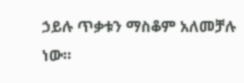ኃይሉ ጥቃቱን ማስቆም አለመቻሉ ነው።